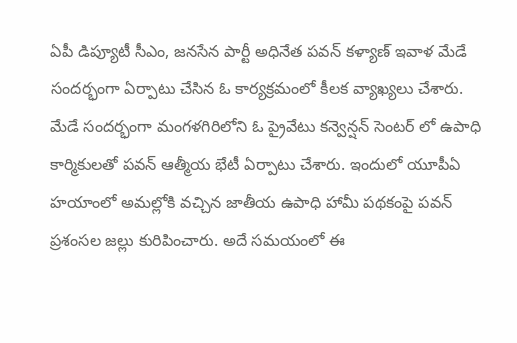ఏపీ డిప్యూటీ సీఎం, జనసేన పార్టీ అధినేత పవన్ కళ్యాణ్ ఇవాళ మేడే సందర్భంగా ఏర్పాటు చేసిన ఓ కార్యక్రమంలో కీలక వ్యాఖ్యలు చేశారు. మేడే సందర్భంగా మంగళగిరిలోని ఓ ప్రైవేటు కన్వెన్షన్ సెంటర్ లో ఉపాధి కార్మికులతో పవన్ ఆత్మీయ భేటీ ఏర్పాటు చేశారు. ఇందులో యూపీఏ హయాంలో అమల్లోకి వచ్చిన జాతీయ ఉపాధి హామీ పథకంపై పవన్ ప్రశంసల జల్లు కురిపించారు. అదే సమయంలో ఈ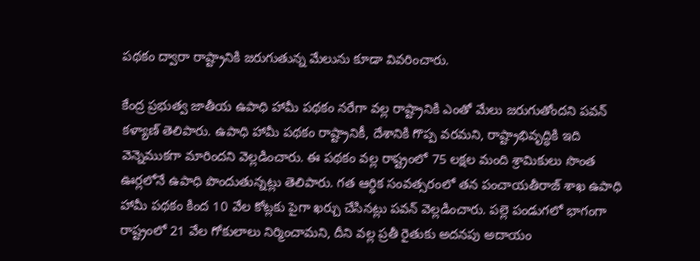పథకం ద్వారా రాష్ట్రానికి జరుగుతున్న మేలును కూడా వివరించారు.

కేంద్ర ప్రభుత్వ జాతీయ ఉపాధి హామీ పథకం నరేగా వల్ల రాష్ట్రానికి ఎంతో మేలు జరుగుతోందని పవన్ కళ్యాణ్ తెలిపారు. ఉపాధి హామీ పథకం రాష్ట్రానికీ, దేశానికి గొప్ప వరమని, రాష్ట్రాభివృద్ధికి ఇది వెన్నెముకగా మారిందని వెల్లడించారు. ఈ పథకం వల్ల రాష్ట్రంలో 75 లక్షల మంది శ్రామికులు సొంత ఊర్లలోనే ఉపాధి పొందుతున్నట్లు తెలిపారు. గత ఆర్ధిక సంవత్సరంలో తన పంచాయతీరాజ్ శాఖ ఉపాధి హామీ పథకం కింద 10 వేల కోట్లకు పైగా ఖర్చు చేసినట్లు పవన్ వెల్లడించారు. పల్లె పండుగలో భాగంగా రాష్ట్రంలో 21 వేల గోకులాలు నిర్మించామని, దీని వల్ల ప్రతీ రైతుకు అదనపు అదాయం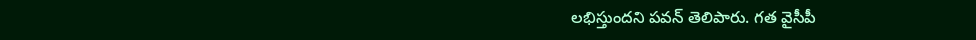లభిస్తుందని పవన్ తెలిపారు. గత వైసీపీ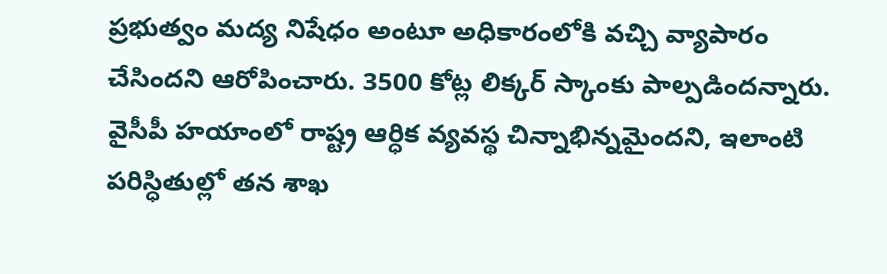ప్రభుత్వం మద్య నిషేధం అంటూ అధికారంలోకి వచ్చి వ్యాపారం చేసిందని ఆరోపించారు. 3500 కోట్ల లిక్కర్ స్కాంకు పాల్పడిందన్నారు. వైసీపీ హయాంలో రాష్ట్ర ఆర్ధిక వ్యవస్థ చిన్నాభిన్నమైందని, ఇలాంటి పరిస్ధితుల్లో తన శాఖ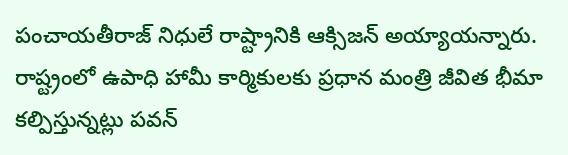పంచాయతీరాజ్ నిధులే రాష్ట్రానికి ఆక్సిజన్ అయ్యాయన్నారు. రాష్ట్రంలో ఉపాధి హామీ కార్మికులకు ప్రధాన మంత్రి జీవిత భీమా కల్పిస్తున్నట్లు పవన్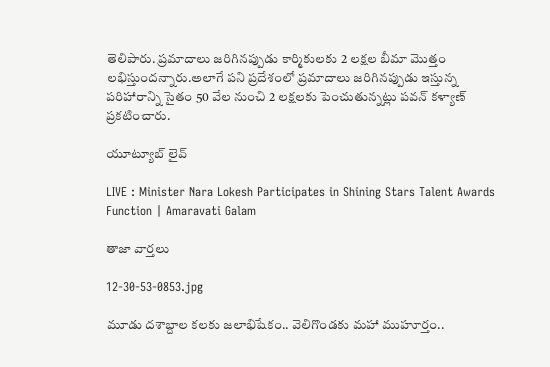తెలిపారు. ప్రమాదాలు జరిగినప్పుడు కార్మికులకు 2 లక్షల బీమా మొత్తం లభిస్తుందన్నారు.అలాగే పని ప్రదేశంలో ప్రమాదాలు జరిగినప్పుడు ఇస్తున్న పరిహారాన్ని సైతం 50 వేల నుంచి 2 లక్షలకు పెంచుతున్నట్లు పవన్ కళ్యాణ్ ప్రకటించారు.

యూట్యూబ్ లైవ్

LIVE : Minister Nara Lokesh Participates in Shining Stars Talent Awards Function | Amaravati Galam

తాజా వార్తలు

12-30-53-0853.jpg

మూడు దశాబ్దాల కలకు జలాభిషేకం.. వెలిగొండకు మహా ముహూర్తం..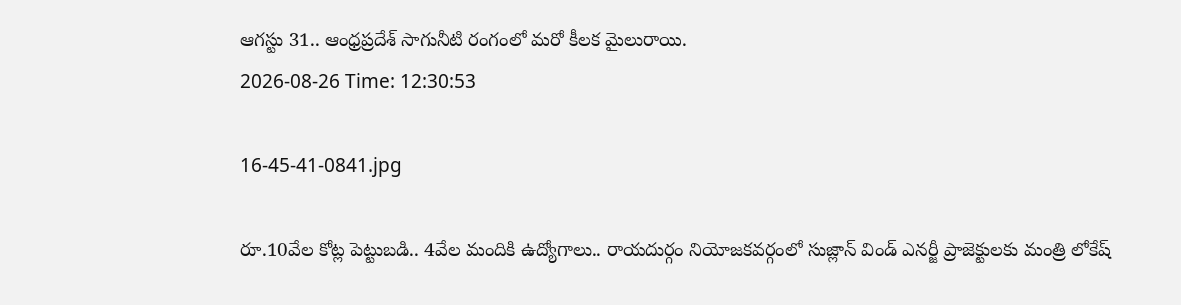ఆగస్టు 31.. ఆంధ్రప్రదేశ్ సాగునీటి రంగంలో మరో కీలక మైలురాయి.
2026-08-26 Time: 12:30:53

16-45-41-0841.jpg

రూ.10వేల కోట్ల పెట్టుబడి.. 4వేల మందికి ఉద్యోగాలు.. రాయదుర్గం నియోజకవర్గంలో సుజ్లాన్ విండ్ ఎనర్జీ ప్రాజెక్టులకు మంత్రి లోకేష్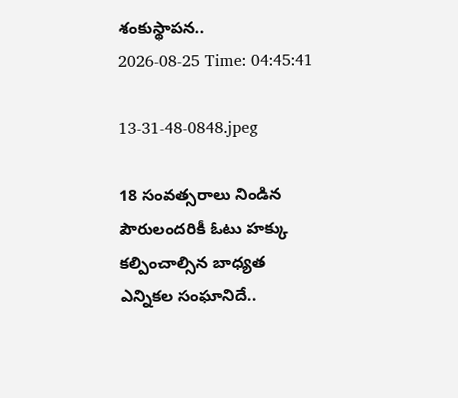శంకుస్థాపన..
2026-08-25 Time: 04:45:41

13-31-48-0848.jpeg

18 సంవత్సరాలు నిండిన పౌరులందరికీ ఓటు హక్కు కల్పించాల్సిన బాధ్యత ఎన్నికల సంఘానిదే..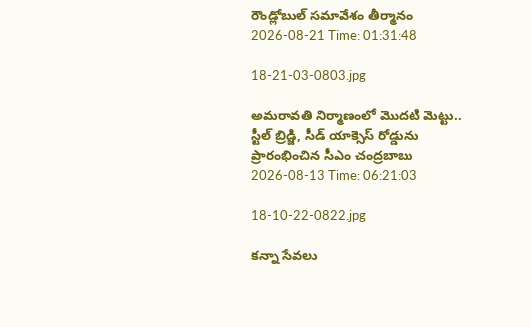రౌండ్లోబుల్ సమావేశం తీర్మానం
2026-08-21 Time: 01:31:48

18-21-03-0803.jpg

అమరావతి నిర్మాణంలో మొదటి మెట్టు..  స్టీల్ బ్రిడ్జి, సీడ్ యాక్సెస్ రోడ్డును ప్రారంభించిన సీఎం చంద్రబాబు
2026-08-13 Time: 06:21:03

18-10-22-0822.jpg

కన్నా సేవలు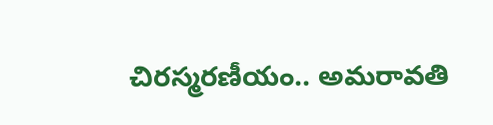చిరస్మరణీయం.. అమరావతి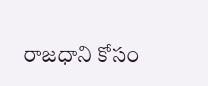రాజధాని కోసం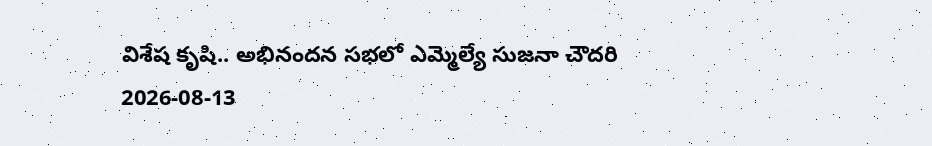విశేష కృషి.. అభినందన సభలో ఎమ్మెల్యే సుజనా చౌదరి
2026-08-13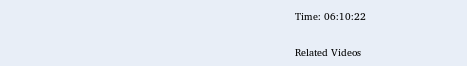Time: 06:10:22

Related Videos